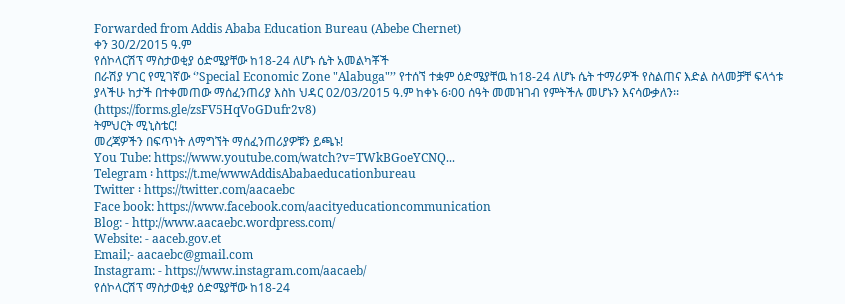Forwarded from Addis Ababa Education Bureau (Abebe Chernet)
ቀን 30/2/2015 ዓ.ም
የሰኮላርሽፕ ማስታወቂያ ዕድሜያቸው ከ18-24 ለሆኑ ሴት አመልካቾች
በራሽያ ሃገር የሚገኛው ‘’Special Economic Zone "Alabuga"’’ የተሰኘ ተቋም ዕድሜያቸዉ ከ18-24 ለሆኑ ሴት ተማሪዎች የስልጠና እድል ስላመቻቸ ፍላጎቱ ያላችሁ ከታች በተቀመጠው ማሰፈንጠሪያ እስከ ህዳር 02/03/2015 ዓ.ም ከቀኑ 6፡00 ሰዓት መመዝገብ የምትችሉ መሆኑን እናሳውቃለን፡፡
(https://forms.gle/zsFV5HqVoGDufr2v8)
ትምህርት ሚኒስቴር!
መረጃዎችን በፍጥነት ለማግኘት ማሰፈንጠሪያዎቹን ይጫኑ!
You Tube: https://www.youtube.com/watch?v=TWkBGoeYCNQ...
Telegram ፡ https://t.me/wwwAddisAbabaeducationbureau
Twitter ፡ https://twitter.com/aacaebc
Face book: https://www.facebook.com/aacityeducationcommunication
Blog: - http://www.aacaebc.wordpress.com/
Website: - aaceb.gov.et
Email;- aacaebc@gmail.com
Instagram: - https://www.instagram.com/aacaeb/
የሰኮላርሽፕ ማስታወቂያ ዕድሜያቸው ከ18-24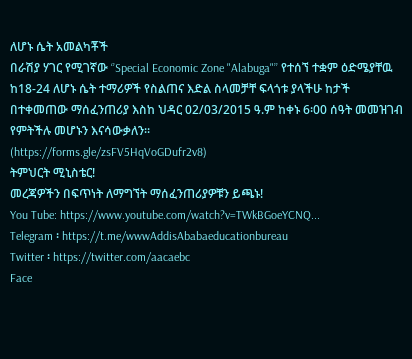ለሆኑ ሴት አመልካቾች
በራሽያ ሃገር የሚገኛው ‘’Special Economic Zone "Alabuga"’’ የተሰኘ ተቋም ዕድሜያቸዉ ከ18-24 ለሆኑ ሴት ተማሪዎች የስልጠና እድል ስላመቻቸ ፍላጎቱ ያላችሁ ከታች በተቀመጠው ማሰፈንጠሪያ እስከ ህዳር 02/03/2015 ዓ.ም ከቀኑ 6፡00 ሰዓት መመዝገብ የምትችሉ መሆኑን እናሳውቃለን፡፡
(https://forms.gle/zsFV5HqVoGDufr2v8)
ትምህርት ሚኒስቴር!
መረጃዎችን በፍጥነት ለማግኘት ማሰፈንጠሪያዎቹን ይጫኑ!
You Tube: https://www.youtube.com/watch?v=TWkBGoeYCNQ...
Telegram ፡ https://t.me/wwwAddisAbabaeducationbureau
Twitter ፡ https://twitter.com/aacaebc
Face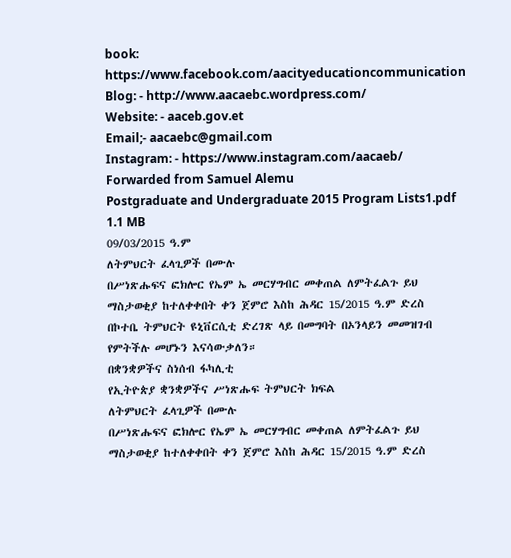book: https://www.facebook.com/aacityeducationcommunication
Blog: - http://www.aacaebc.wordpress.com/
Website: - aaceb.gov.et
Email;- aacaebc@gmail.com
Instagram: - https://www.instagram.com/aacaeb/
Forwarded from Samuel Alemu
Postgraduate and Undergraduate 2015 Program Lists1.pdf
1.1 MB
09/03/2015 ዓ.ም
ለትምህርት ፈላጊዎች በሙሉ
በሥነጽሑፍና ፎክሎር የኤም ኤ መርሃግብር መቀጠል ለምትፈልጉ ይህ
ማስታወቂያ ከተለቀቀበት ቀን ጀምሮ እስከ ሕዳር 15/2015 ዓ.ም ድረስ
በኮተቤ ትምህርት ዩኒቨርሲቲ ድረገጽ ላይ በመግባት በኦንላይን መመዝገብ
የምትችሉ መሆኑን እናሳውቃለን።
በቋንቋዎችና ስነሰብ ፋካሊቲ
የኢትዮጵያ ቋንቋዎችና ሥነጽሑፍ ትምህርት ክፍል
ለትምህርት ፈላጊዎች በሙሉ
በሥነጽሑፍና ፎክሎር የኤም ኤ መርሃግብር መቀጠል ለምትፈልጉ ይህ
ማስታወቂያ ከተለቀቀበት ቀን ጀምሮ እስከ ሕዳር 15/2015 ዓ.ም ድረስ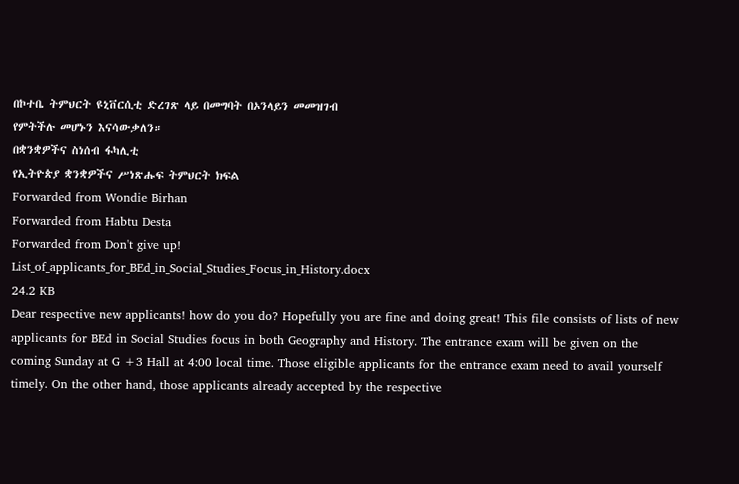በኮተቤ ትምህርት ዩኒቨርሲቲ ድረገጽ ላይ በመግባት በኦንላይን መመዝገብ
የምትችሉ መሆኑን እናሳውቃለን።
በቋንቋዎችና ስነሰብ ፋካሊቲ
የኢትዮጵያ ቋንቋዎችና ሥነጽሑፍ ትምህርት ክፍል
Forwarded from Wondie Birhan
Forwarded from Habtu Desta
Forwarded from Don't give up!
List_of_applicants_for_BEd_in_Social_Studies_Focus_in_History.docx
24.2 KB
Dear respective new applicants! how do you do? Hopefully you are fine and doing great! This file consists of lists of new applicants for BEd in Social Studies focus in both Geography and History. The entrance exam will be given on the coming Sunday at G +3 Hall at 4:00 local time. Those eligible applicants for the entrance exam need to avail yourself timely. On the other hand, those applicants already accepted by the respective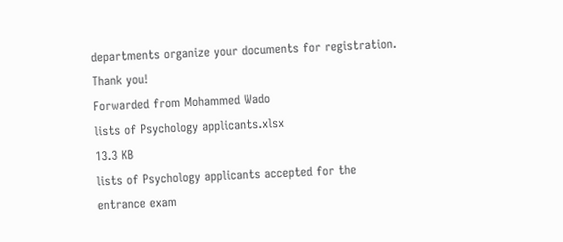departments organize your documents for registration. Thank you!
Forwarded from Mohammed Wado
lists of Psychology applicants.xlsx
13.3 KB
lists of Psychology applicants accepted for the entrance exam